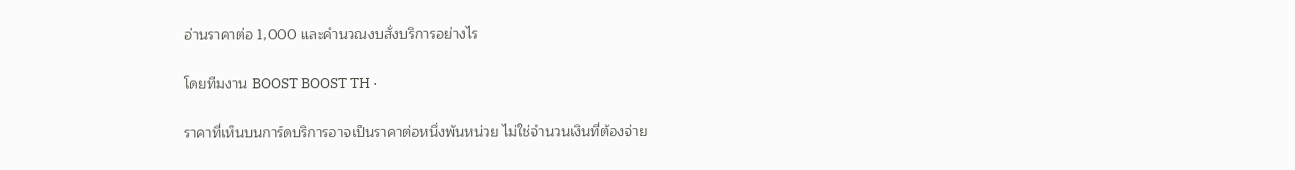อ่านราคาต่อ 1,000 และคำนวณงบสั่งบริการอย่างไร

โดยทีมงาน BOOST BOOST TH ·

ราคาที่เห็นบนการ์ดบริการอาจเป็นราคาต่อหนึ่งพันหน่วย ไม่ใช่จำนวนเงินที่ต้องจ่าย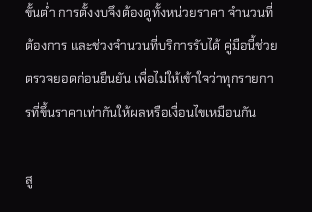ขั้นต่ำ การตั้งงบจึงต้องดูทั้งหน่วยราคา จำนวนที่ต้องการ และช่วงจำนวนที่บริการรับได้ คู่มือนี้ช่วยตรวจยอดก่อนยืนยัน เพื่อไม่ให้เข้าใจว่าทุกรายการที่ขึ้นราคาเท่ากันให้ผลหรือเงื่อนไขเหมือนกัน

สู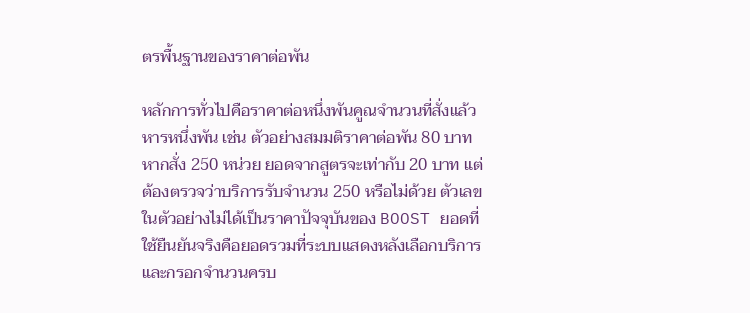ตรพื้นฐานของราคาต่อพัน

หลักการทั่วไปคือราคาต่อหนึ่งพันคูณจำนวนที่สั่งแล้วหารหนึ่งพัน เช่น ตัวอย่างสมมติราคาต่อพัน 80 บาท หากสั่ง 250 หน่วย ยอดจากสูตรจะเท่ากับ 20 บาท แต่ต้องตรวจว่าบริการรับจำนวน 250 หรือไม่ด้วย ตัวเลขในตัวอย่างไม่ได้เป็นราคาปัจจุบันของ BOOST ยอดที่ใช้ยืนยันจริงคือยอดรวมที่ระบบแสดงหลังเลือกบริการและกรอกจำนวนครบ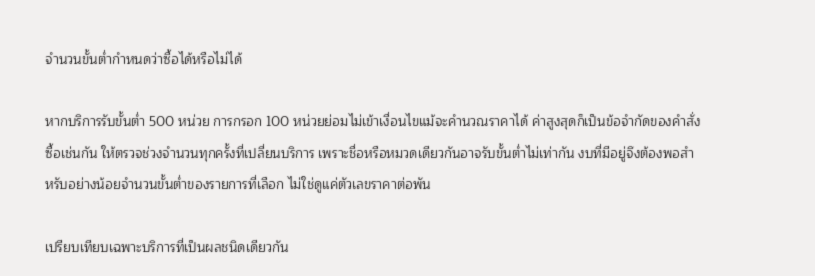จำนวนขั้นต่ำกำหนดว่าซื้อได้หรือไม่ได้

หากบริการรับขั้นต่ำ 500 หน่วย การกรอก 100 หน่วยย่อมไม่เข้าเงื่อนไขแม้จะคำนวณราคาได้ ค่าสูงสุดก็เป็นข้อจำกัดของคำสั่งซื้อเช่นกัน ให้ตรวจช่วงจำนวนทุกครั้งที่เปลี่ยนบริการ เพราะชื่อหรือหมวดเดียวกันอาจรับขั้นต่ำไม่เท่ากัน งบที่มีอยู่จึงต้องพอสำหรับอย่างน้อยจำนวนขั้นต่ำของรายการที่เลือก ไม่ใช่ดูแค่ตัวเลขราคาต่อพัน

เปรียบเทียบเฉพาะบริการที่เป็นผลชนิดเดียวกัน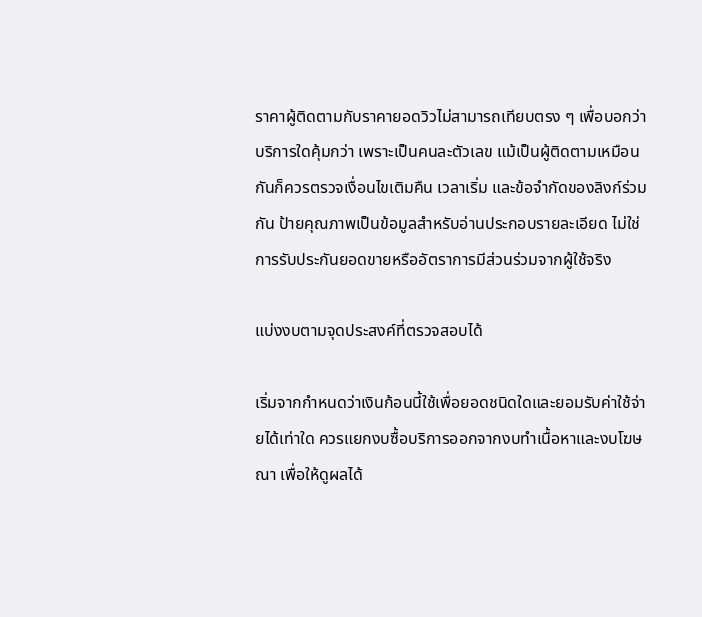ราคาผู้ติดตามกับราคายอดวิวไม่สามารถเทียบตรง ๆ เพื่อบอกว่าบริการใดคุ้มกว่า เพราะเป็นคนละตัวเลข แม้เป็นผู้ติดตามเหมือนกันก็ควรตรวจเงื่อนไขเติมคืน เวลาเริ่ม และข้อจำกัดของลิงก์ร่วมกัน ป้ายคุณภาพเป็นข้อมูลสำหรับอ่านประกอบรายละเอียด ไม่ใช่การรับประกันยอดขายหรืออัตราการมีส่วนร่วมจากผู้ใช้จริง

แบ่งงบตามจุดประสงค์ที่ตรวจสอบได้

เริ่มจากกำหนดว่าเงินก้อนนี้ใช้เพื่อยอดชนิดใดและยอมรับค่าใช้จ่ายได้เท่าใด ควรแยกงบซื้อบริการออกจากงบทำเนื้อหาและงบโฆษณา เพื่อให้ดูผลได้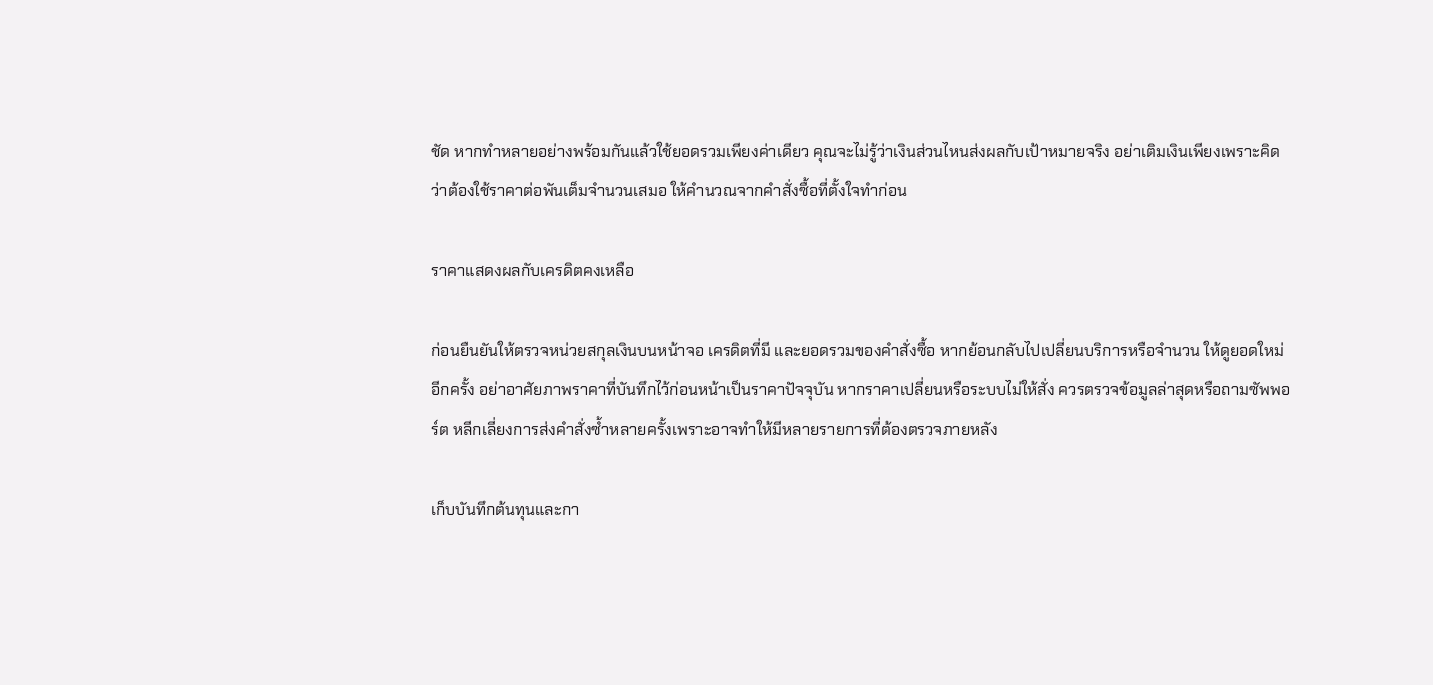ชัด หากทำหลายอย่างพร้อมกันแล้วใช้ยอดรวมเพียงค่าเดียว คุณจะไม่รู้ว่าเงินส่วนไหนส่งผลกับเป้าหมายจริง อย่าเติมเงินเพียงเพราะคิดว่าต้องใช้ราคาต่อพันเต็มจำนวนเสมอ ให้คำนวณจากคำสั่งซื้อที่ตั้งใจทำก่อน

ราคาแสดงผลกับเครดิตคงเหลือ

ก่อนยืนยันให้ตรวจหน่วยสกุลเงินบนหน้าจอ เครดิตที่มี และยอดรวมของคำสั่งซื้อ หากย้อนกลับไปเปลี่ยนบริการหรือจำนวน ให้ดูยอดใหม่อีกครั้ง อย่าอาศัยภาพราคาที่บันทึกไว้ก่อนหน้าเป็นราคาปัจจุบัน หากราคาเปลี่ยนหรือระบบไม่ให้สั่ง ควรตรวจข้อมูลล่าสุดหรือถามซัพพอร์ต หลีกเลี่ยงการส่งคำสั่งซ้ำหลายครั้งเพราะอาจทำให้มีหลายรายการที่ต้องตรวจภายหลัง

เก็บบันทึกต้นทุนและกา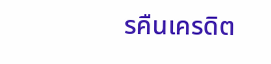รคืนเครดิต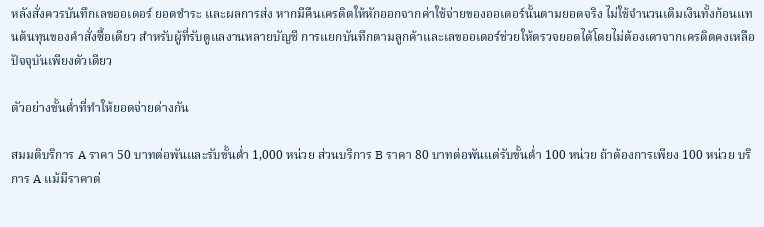หลังสั่งควรบันทึกเลขออเดอร์ ยอดชำระ และผลการส่ง หากมีคืนเครดิตให้หักออกจากค่าใช้จ่ายของออเดอร์นั้นตามยอดจริง ไม่ใช้จำนวนเติมเงินทั้งก้อนแทนต้นทุนของคำสั่งซื้อเดียว สำหรับผู้ที่รับดูแลงานหลายบัญชี การแยกบันทึกตามลูกค้าและเลขออเดอร์ช่วยให้ตรวจยอดได้โดยไม่ต้องเดาจากเครดิตคงเหลือปัจจุบันเพียงตัวเดียว

ตัวอย่างขั้นต่ำที่ทำให้ยอดจ่ายต่างกัน

สมมติบริการ A ราคา 50 บาทต่อพันและรับขั้นต่ำ 1,000 หน่วย ส่วนบริการ B ราคา 80 บาทต่อพันแต่รับขั้นต่ำ 100 หน่วย ถ้าต้องการเพียง 100 หน่วย บริการ A แม้มีราคาต่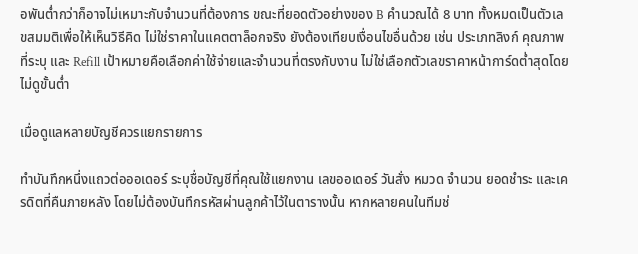อพันต่ำกว่าก็อาจไม่เหมาะกับจำนวนที่ต้องการ ขณะที่ยอดตัวอย่างของ B คำนวณได้ 8 บาท ทั้งหมดเป็นตัวเลขสมมติเพื่อให้เห็นวิธีคิด ไม่ใช่ราคาในแคตตาล็อกจริง ยังต้องเทียบเงื่อนไขอื่นด้วย เช่น ประเภทลิงก์ คุณภาพที่ระบุ และ Refill เป้าหมายคือเลือกค่าใช้จ่ายและจำนวนที่ตรงกับงาน ไม่ใช่เลือกตัวเลขราคาหน้าการ์ดต่ำสุดโดยไม่ดูขั้นต่ำ

เมื่อดูแลหลายบัญชีควรแยกรายการ

ทำบันทึกหนึ่งแถวต่อออเดอร์ ระบุชื่อบัญชีที่คุณใช้แยกงาน เลขออเดอร์ วันสั่ง หมวด จำนวน ยอดชำระ และเครดิตที่คืนภายหลัง โดยไม่ต้องบันทึกรหัสผ่านลูกค้าไว้ในตารางนั้น หากหลายคนในทีมช่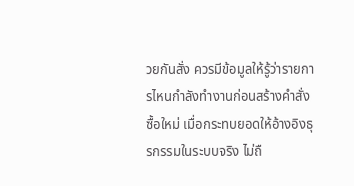วยกันสั่ง ควรมีข้อมูลให้รู้ว่ารายการไหนกำลังทำงานก่อนสร้างคำสั่งซื้อใหม่ เมื่อกระทบยอดให้อ้างอิงธุรกรรมในระบบจริง ไม่ถื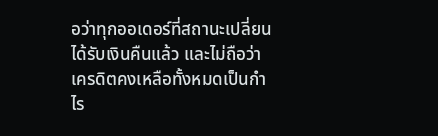อว่าทุกออเดอร์ที่สถานะเปลี่ยนได้รับเงินคืนแล้ว และไม่ถือว่าเครดิตคงเหลือทั้งหมดเป็นกำไร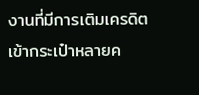งานที่มีการเติมเครดิตเข้ากระเป๋าหลายค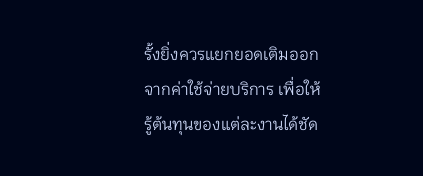รั้งยิ่งควรแยกยอดเติมออกจากค่าใช้จ่ายบริการ เพื่อให้รู้ต้นทุนของแต่ละงานได้ชัด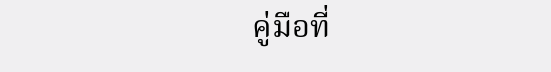คู่มือที่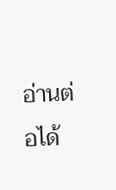อ่านต่อได้